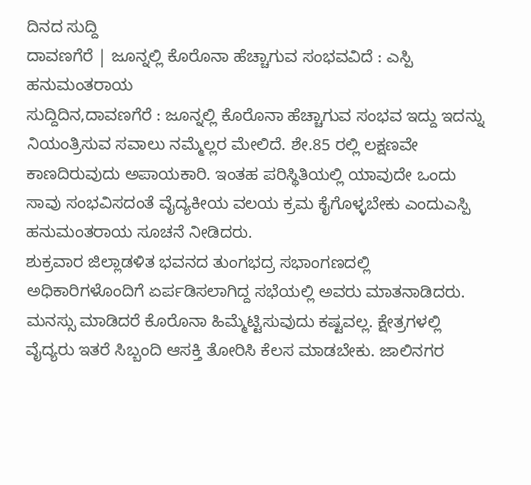ದಿನದ ಸುದ್ದಿ
ದಾವಣಗೆರೆ | ಜೂನ್ನಲ್ಲಿ ಕೊರೊನಾ ಹೆಚ್ಚಾಗುವ ಸಂಭವವಿದೆ : ಎಸ್ಪಿ ಹನುಮಂತರಾಯ
ಸುದ್ದಿದಿನ,ದಾವಣಗೆರೆ : ಜೂನ್ನಲ್ಲಿ ಕೊರೊನಾ ಹೆಚ್ಚಾಗುವ ಸಂಭವ ಇದ್ದು ಇದನ್ನು ನಿಯಂತ್ರಿಸುವ ಸವಾಲು ನಮ್ಮೆಲ್ಲರ ಮೇಲಿದೆ. ಶೇ.85 ರಲ್ಲಿ ಲಕ್ಷಣವೇ ಕಾಣದಿರುವುದು ಅಪಾಯಕಾರಿ. ಇಂತಹ ಪರಿಸ್ಥಿತಿಯಲ್ಲಿ ಯಾವುದೇ ಒಂದು ಸಾವು ಸಂಭವಿಸದಂತೆ ವೈದ್ಯಕೀಯ ವಲಯ ಕ್ರಮ ಕೈಗೊಳ್ಳಬೇಕು ಎಂದುಎಸ್ಪಿ ಹನುಮಂತರಾಯ ಸೂಚನೆ ನೀಡಿದರು.
ಶುಕ್ರವಾರ ಜಿಲ್ಲಾಡಳಿತ ಭವನದ ತುಂಗಭದ್ರ ಸಭಾಂಗಣದಲ್ಲಿ ಅಧಿಕಾರಿಗಳೊಂದಿಗೆ ಏರ್ಪಡಿಸಲಾಗಿದ್ದ ಸಭೆಯಲ್ಲಿ ಅವರು ಮಾತನಾಡಿದರು.
ಮನಸ್ಸು ಮಾಡಿದರೆ ಕೊರೊನಾ ಹಿಮ್ಮೆಟ್ಟಿಸುವುದು ಕಷ್ಟವಲ್ಲ. ಕ್ಷೇತ್ರಗಳಲ್ಲಿ ವೈದ್ಯರು ಇತರೆ ಸಿಬ್ಬಂದಿ ಆಸಕ್ತಿ ತೋರಿಸಿ ಕೆಲಸ ಮಾಡಬೇಕು. ಜಾಲಿನಗರ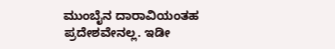ಮುಂಬೈನ ದಾರಾವಿಯಂತಹ ಪ್ರದೇಶವೇನಲ್ಲ. ಇಡೀ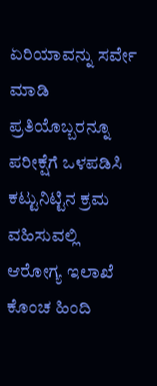ಏರಿಯಾವನ್ನು ಸರ್ವೇ ಮಾಡಿ ಪ್ರತಿಯೊಬ್ಬರನ್ನೂ ಪರೀಕ್ಷೆಗೆ ಒಳಪಡಿಸಿ ಕಟ್ಟುನಿಟ್ಟಿನ ಕ್ರಮ ವಹಿಸುವಲ್ಲಿ ಆರೋಗ್ಯ ಇಲಾಖೆ ಕೊಂಚ ಹಿಂದಿ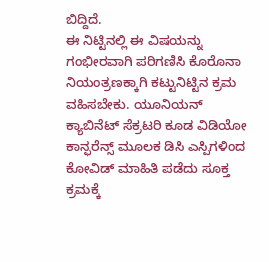ಬಿದ್ದಿದೆ.
ಈ ನಿಟ್ಟಿನಲ್ಲಿ ಈ ವಿಷಯನ್ನು ಗಂಭೀರವಾಗಿ ಪರಿಗಣಿಸಿ ಕೊರೊನಾ ನಿಯಂತ್ರಣಕ್ಕಾಗಿ ಕಟ್ಟುನಿಟ್ಟಿನ ಕ್ರಮ ವಹಿಸಬೇಕು. ಯೂನಿಯನ್ ಕ್ಯಾಬಿನೆಟ್ ಸೆಕ್ರಟರಿ ಕೂಡ ವಿಡಿಯೋ ಕಾನ್ಫರೆನ್ಸ್ ಮೂಲಕ ಡಿಸಿ ಎಸ್ಪಿಗಳಿಂದ ಕೋವಿಡ್ ಮಾಹಿತಿ ಪಡೆದು ಸೂಕ್ತ ಕ್ರಮಕ್ಕೆ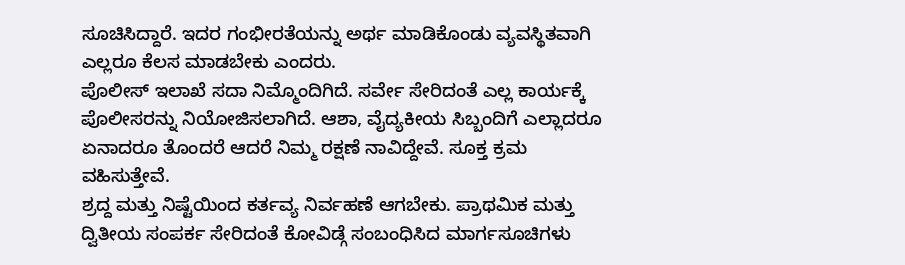ಸೂಚಿಸಿದ್ದಾರೆ. ಇದರ ಗಂಭೀರತೆಯನ್ನು ಅರ್ಥ ಮಾಡಿಕೊಂಡು ವ್ಯವಸ್ಥಿತವಾಗಿ ಎಲ್ಲರೂ ಕೆಲಸ ಮಾಡಬೇಕು ಎಂದರು.
ಪೊಲೀಸ್ ಇಲಾಖೆ ಸದಾ ನಿಮ್ಮೊಂದಿಗಿದೆ. ಸರ್ವೇ ಸೇರಿದಂತೆ ಎಲ್ಲ ಕಾರ್ಯಕ್ಕೆ ಪೊಲೀಸರನ್ನು ನಿಯೋಜಿಸಲಾಗಿದೆ. ಆಶಾ, ವೈದ್ಯಕೀಯ ಸಿಬ್ಬಂದಿಗೆ ಎಲ್ಲಾದರೂ ಏನಾದರೂ ತೊಂದರೆ ಆದರೆ ನಿಮ್ಮ ರಕ್ಷಣೆ ನಾವಿದ್ದೇವೆ. ಸೂಕ್ತ ಕ್ರಮ ವಹಿಸುತ್ತೇವೆ.
ಶ್ರದ್ದ ಮತ್ತು ನಿಷ್ಟೆಯಿಂದ ಕರ್ತವ್ಯ ನಿರ್ವಹಣೆ ಆಗಬೇಕು. ಪ್ರಾಥಮಿಕ ಮತ್ತು ದ್ವಿತೀಯ ಸಂಪರ್ಕ ಸೇರಿದಂತೆ ಕೋವಿಡ್ಗೆ ಸಂಬಂಧಿಸಿದ ಮಾರ್ಗಸೂಚಿಗಳು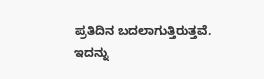ಪ್ರತಿದಿನ ಬದಲಾಗುತ್ತಿರುತ್ತವೆ. ಇದನ್ನು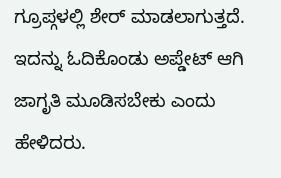ಗ್ರೂಪ್ಗಳಲ್ಲಿ ಶೇರ್ ಮಾಡಲಾಗುತ್ತದೆ. ಇದನ್ನು ಓದಿಕೊಂಡು ಅಪ್ಡೇಟ್ ಆಗಿ ಜಾಗೃತಿ ಮೂಡಿಸಬೇಕು ಎಂದು ಹೇಳಿದರು.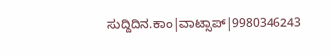ಸುದ್ದಿದಿನ.ಕಾಂ|ವಾಟ್ಸಾಪ್|9980346243